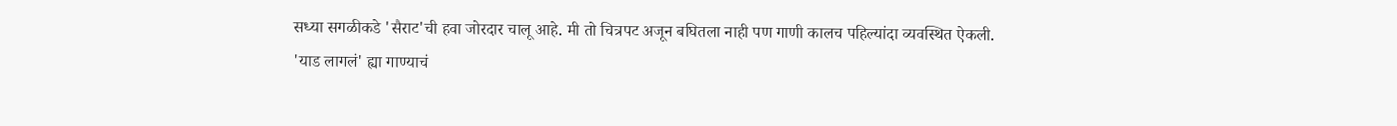सध्या सगळीकडे 'सैराट'ची हवा जोरदार चालू आहे. मी तो चित्रपट अजून बघितला नाही पण गाणी कालच पहिल्यांदा व्यवस्थित ऐकली.
'याड लागलं' ह्या गाण्याचं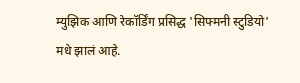म्युझिक आणि रेकॉर्डिंग प्रसिद्ध 'सिफ्मनी स्टुडियो' मधे झालं आहे.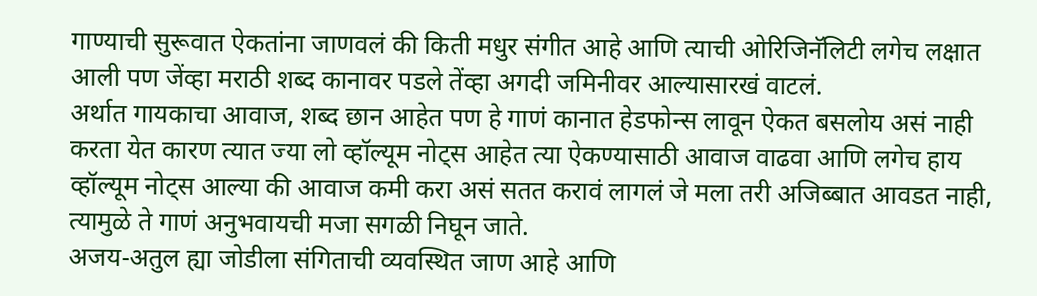गाण्याची सुरूवात ऐकतांना जाणवलं की किती मधुर संगीत आहे आणि त्याची ओरिजिनॅलिटी लगेच लक्षात आली पण जेंव्हा मराठी शब्द कानावर पडले तेंव्हा अगदी जमिनीवर आल्यासारखं वाटलं.
अर्थात गायकाचा आवाज, शब्द छान आहेत पण हे गाणं कानात हेडफोन्स लावून ऐकत बसलोय असं नाही करता येत कारण त्यात ज्या लो व्हॉल्यूम नोट्स आहेत त्या ऐकण्यासाठी आवाज वाढवा आणि लगेच हाय व्हॉल्यूम नोट्स आल्या की आवाज कमी करा असं सतत करावं लागलं जे मला तरी अजिब्बात आवडत नाही, त्यामुळे ते गाणं अनुभवायची मजा सगळी निघून जाते.
अजय-अतुल ह्या जोडीला संगिताची व्यवस्थित जाण आहे आणि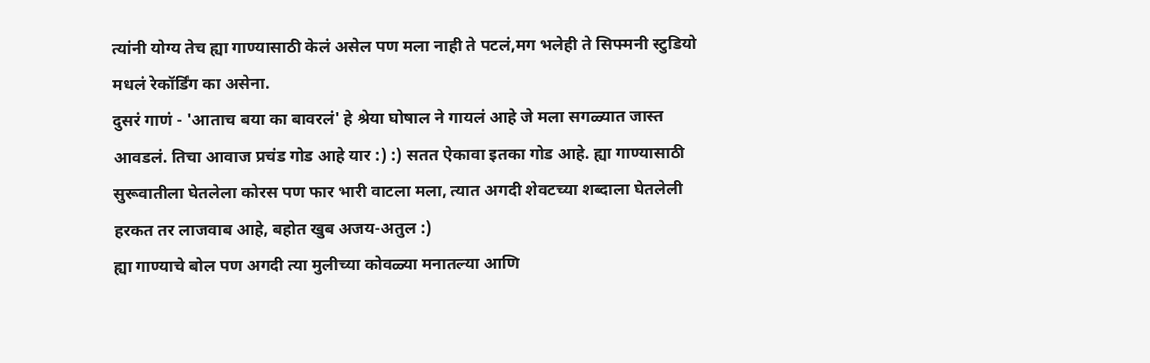त्यांनी योग्य तेच ह्या गाण्यासाठी केलं असेल पण मला नाही ते पटलं,मग भलेही ते सिफ्मनी स्टुडियो मधलं रेकॉर्डिंग का असेना.
दुसरं गाणं - 'आताच बया का बावरलं' हे श्रेया घोषाल ने गायलं आहे जे मला सगळ्यात जास्त आवडलं. तिचा आवाज प्रचंड गोड आहे यार :) :) सतत ऐकावा इतका गोड आहे. ह्या गाण्यासाठी सुरूवातीला घेतलेला कोरस पण फार भारी वाटला मला, त्यात अगदी शेवटच्या शब्दाला घेतलेली हरकत तर लाजवाब आहे, बहोत खुब अजय-अतुल :)
ह्या गाण्याचे बोल पण अगदी त्या मुलीच्या कोवळ्या मनातल्या आणि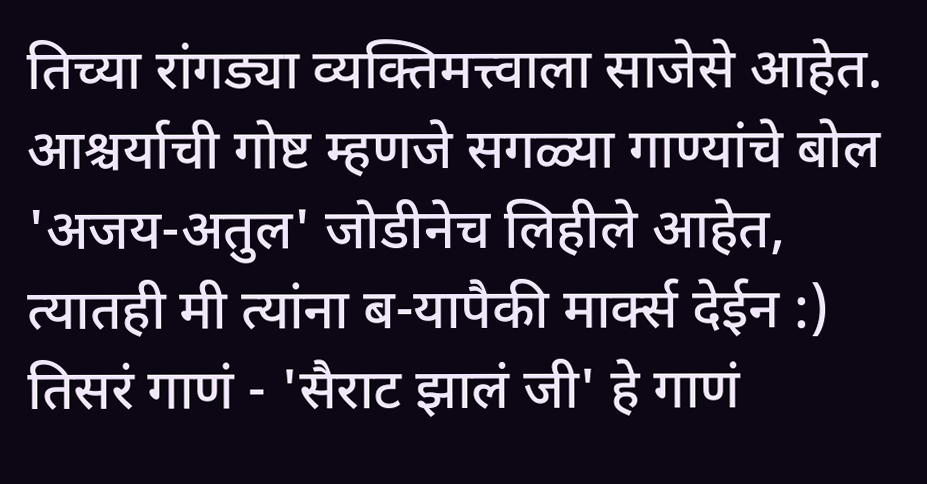तिच्या रांगड्या व्यक्तिमत्त्वाला साजेसे आहेत.
आश्चर्याची गोष्ट म्हणजे सगळ्या गाण्यांचे बोल 'अजय-अतुल' जोडीनेच लिहीले आहेत, त्यातही मी त्यांना ब-यापैकी मार्क्स देईन :)
तिसरं गाणं - 'सैराट झालं जी' हे गाणं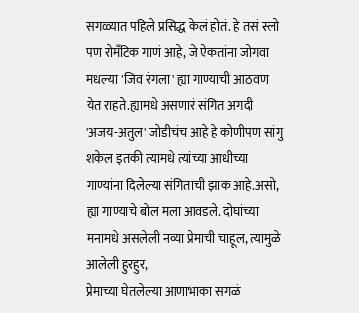सगळ्यात पहिले प्रसिद्ध केलं होतं. हे तसं स्लो पण रोमँटिक गाणं आहे, जे ऐकतांना जोगवा मधल्या 'जिव रंगला' ह्या गाण्याची आठवण येत राहते.ह्यामधे असणारं संगित अगदी 'अजय-अतुल' जोडीचंच आहे हे कोणीपण सांगु शकेल इतकी त्यामधे त्यांच्या आधीच्या गाण्यांना दिलेल्या संगिताची झाक आहे.असो, ह्या गाण्याचे बोल मला आवडले. दोघांच्या मनामधे असलेली नव्या प्रेमाची चाहूल, त्यामुळे आलेली हुरहुर,
प्रेमाच्या घेतलेल्या आणाभाका सगळं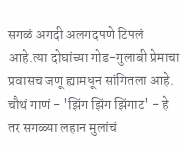सगळं अगदी अलगदपणे टिपलं आहे.त्या दोघांच्या गोड-गुलाबी प्रेमाचा प्रवासच जणू ह्यामधून सांगितला आहे.
चौथं गाणं - 'झिंग झिंग झिंगाट' - हे तर सगळ्या लहान मुलांचं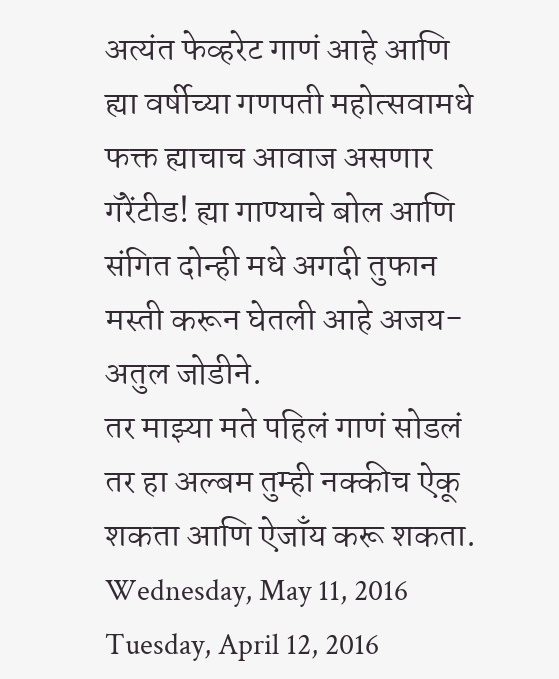अत्यंत फेव्हरेट गाणं आहे आणि ह्या वर्षीच्या गणपती महोत्सवामधे फक्त ह्याचाच आवाज असणार गॅरेंटीड! ह्या गाण्याचे बोल आणि संगित दोन्ही मधे अगदी तुफान मस्ती करून घेतली आहे अजय-अतुल जोडीने.
तर माझ्या मते पहिलं गाणं सोडलं तर हा अल्बम तुम्ही नक्कीच ऐकू शकता आणि ऐजाँय करू शकता.
Wednesday, May 11, 2016
Tuesday, April 12, 2016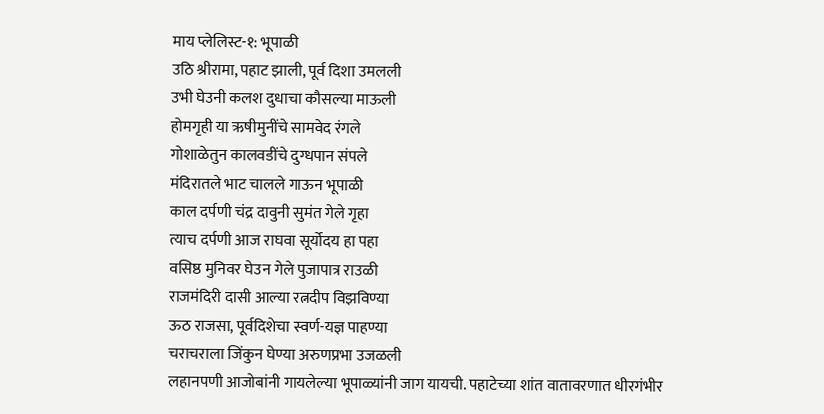माय प्लेलिस्ट-१: भूपाळी
उठि श्रीरामा, पहाट झाली, पूर्व दिशा उमलली
उभी घेउनी कलश दुधाचा कौसल्या माऊली
होमगृही या ऋषीमुनींचे सामवेद रंगले
गोशाळेतुन कालवडींचे दुग्धपान संपले
मंदिरातले भाट चालले गाऊन भूपाळी
काल दर्पणी चंद्र दावुनी सुमंत गेले गृहा
त्याच दर्पणी आज राघवा सूर्योदय हा पहा
वसिष्ठ मुनिवर घेउन गेले पुजापात्र राउळी
राजमंदिरी दासी आल्या रत्नदीप विझविण्या
ऊठ राजसा, पूर्वदिशेचा स्वर्ण-यज्ञ पाहण्या
चराचराला जिंकुन घेण्या अरुणप्रभा उजळली
लहानपणी आजोबांनी गायलेल्या भूपाळ्यांनी जाग यायची. पहाटेच्या शांत वातावरणात धीरगंभीर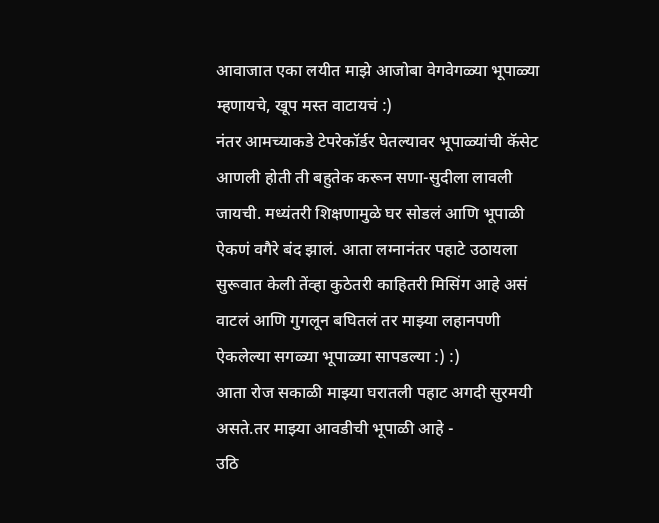आवाजात एका लयीत माझे आजोबा वेगवेगळ्या भूपाळ्या म्हणायचे, खूप मस्त वाटायचं :)
नंतर आमच्याकडे टेपरेकॉर्डर घेतल्यावर भूपाळ्यांची कॅसेट आणली होती ती बहुतेक करून सणा-सुदीला लावली जायची. मध्यंतरी शिक्षणामुळे घर सोडलं आणि भूपाळी ऐकणं वगैरे बंद झालं. आता लग्नानंतर पहाटे उठायला सुरूवात केली तेंव्हा कुठेतरी काहितरी मिसिंग आहे असं वाटलं आणि गुगलून बघितलं तर माझ्या लहानपणी ऐकलेल्या सगळ्या भूपाळ्या सापडल्या :) :)
आता रोज सकाळी माझ्या घरातली पहाट अगदी सुरमयी असते.तर माझ्या आवडीची भूपाळी आहे -
उठि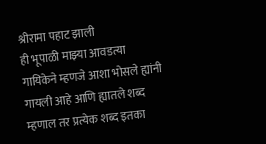श्रीरामा पहाट झाली
ही भूपाळी माझ्या आवडत्या गायिकेने म्हणजे आशा भोसले ह्यांनी गायली आहे आणि ह्यातले शब्द म्हणाल तर प्रत्येक शब्द इतका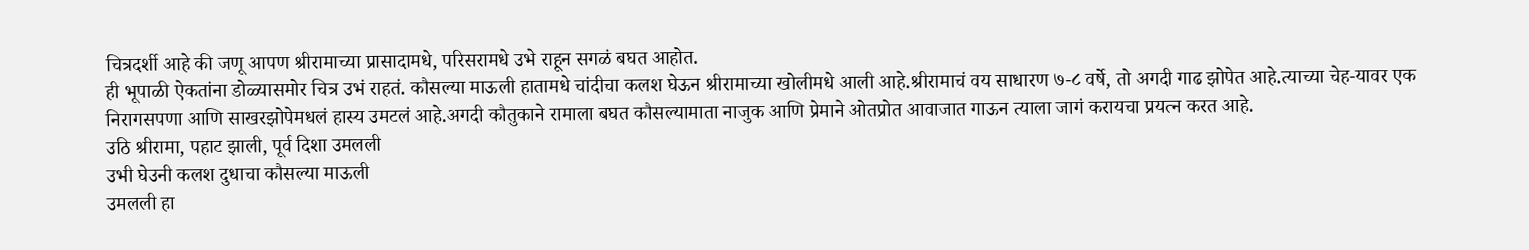चित्रदर्शी आहे की जणू आपण श्रीरामाच्या प्रासादामधे, परिसरामधे उभे राहून सगळं बघत आहोत.
ही भूपाळी ऐकतांना डोळ्यासमोर चित्र उभं राहतं. कौसल्या माऊली हातामधे चांदीचा कलश घेऊन श्रीरामाच्या खोलीमधे आली आहे.श्रीरामाचं वय साधारण ७-८ वर्षे, तो अगदी गाढ झोपेत आहे.त्याच्या चेह-यावर एक निरागसपणा आणि साखरझोपेमधलं हास्य उमटलं आहे.अगदी कौतुकाने रामाला बघत कौसल्यामाता नाजुक आणि प्रेमाने ओतप्रोत आवाजात गाऊन त्याला जागं करायचा प्रयत्न करत आहे.
उठि श्रीरामा, पहाट झाली, पूर्व दिशा उमलली
उभी घेउनी कलश दुधाचा कौसल्या माऊली
उमलली हा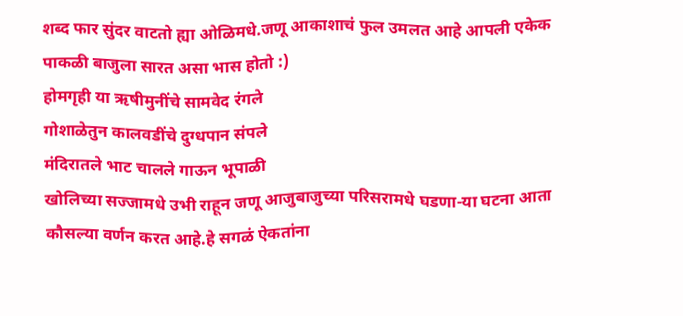शब्द फार सुंदर वाटतो ह्या ओळिमधे.जणू आकाशाचं फुल उमलत आहे आपली एकेक पाकळी बाजुला सारत असा भास होतो :)
होमगृही या ऋषीमुनींचे सामवेद रंगले
गोशाळेतुन कालवडींचे दुग्धपान संपले
मंदिरातले भाट चालले गाऊन भूपाळी
खोलिच्या सज्जामधे उभी राहून जणू आजुबाजुच्या परिसरामधे घडणा-या घटना आता कौसल्या वर्णन करत आहे.हे सगळं ऐकतांना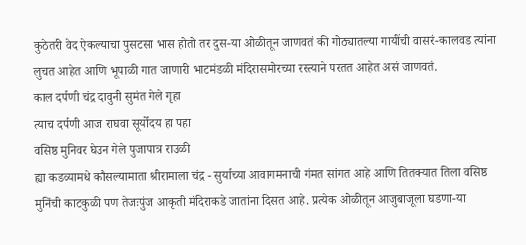कुठेतरी वेद ऐकल्याचा पुसटसा भास होतो तर दुस-या ओळीतून जाणवतं की गोठ्यातल्या गायींची वासरं-कालवड त्यांना लुचत आहेत आणि भूपाळी गात जाणारी भाटमंडळी मंदिरासमोरच्या रस्त्याने परतत आहेत असं जाणवतं.
काल दर्पणी चंद्र दावुनी सुमंत गेले गृहा
त्याच दर्पणी आज राघवा सूर्योदय हा पहा
वसिष्ठ मुनिवर घेउन गेले पुजापात्र राउळी
ह्या कडव्यामधे कौसल्यामाता श्रीरामाला चंद्र - सुर्याच्या आवागमनाची गंमत सांगत आहे आणि तितक्यात तिला वसिष्ठ मुनिंची काटकुळी पण तेजःपुंज आकृती मंदिराकडे जातांना दिसत आहे. प्रत्येक ओळीतून आजुबाजूला घडणा-या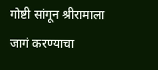गोष्टी सांगून श्रीरामाला जागं करण्याचा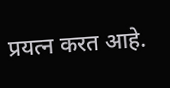प्रयत्न करत आहे.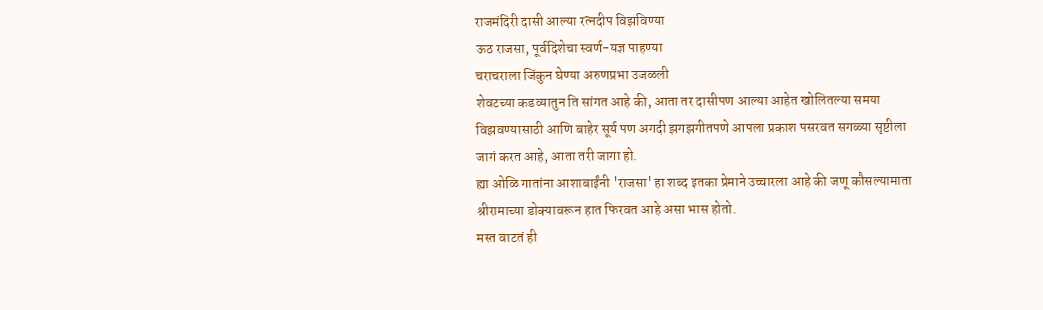राजमंदिरी दासी आल्या रत्नदीप विझविण्या
ऊठ राजसा, पूर्वदिशेचा स्वर्ण-यज्ञ पाहण्या
चराचराला जिंकुन घेण्या अरुणप्रभा उजळली
शेवटच्या कडव्यातुन ति सांगत आहे की, आता तर दासीपण आल्या आहेत खोलितल्या समया विझवण्यासाठी आणि बाहेर सूर्य पण अगदी झगझगीतपणे आपला प्रकाश पसरवत सगळ्या सृष्टीला जागं करत आहे, आता तरी जागा हो.
ह्या ओळि गातांना आशाबाईंनी 'राजसा' हा शब्द इतका प्रेमाने उच्चारला आहे की जणू कौसल्यामाता श्रीरामाच्या डोक्यावरून हात फिरवत आहे असा भास होतो.
मस्त वाटतं ही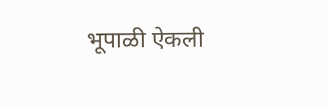भूपाळी ऐकली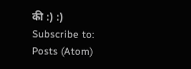की :) :)
Subscribe to:
Posts (Atom)